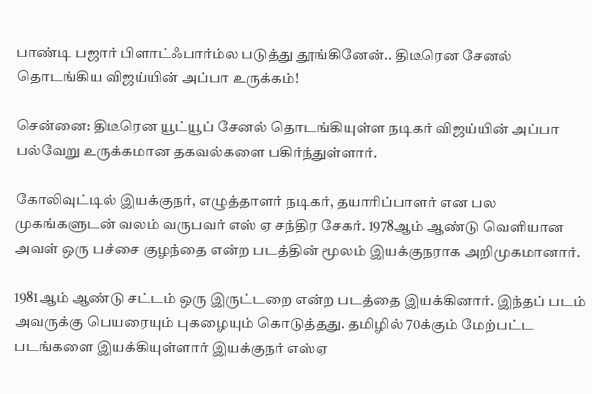பாண்டி பஜார் பிளாட்ஃபார்ம்ல படுத்து தூங்கினேன்.. திடீரென சேனல் தொடங்கிய விஜய்யின் அப்பா உருக்கம்!

சென்னை: திடீரென யூட்யூப் சேனல் தொடங்கியுள்ள நடிகர் விஜய்யின் அப்பா பல்வேறு உருக்கமான தகவல்களை பகிர்ந்துள்ளார்.

கோலிவுட்டில் இயக்குநர், எழுத்தாளர் நடிகர், தயாரிப்பாளர் என பல முகங்களுடன் வலம் வருபவர் எஸ் ஏ சந்திர சேகர். 1978ஆம் ஆண்டு வெளியான அவள் ஒரு பச்சை குழந்தை என்ற படத்தின் மூலம் இயக்குநராக அறிமுகமானார்.

1981ஆம் ஆண்டு சட்டம் ஒரு இருட்டறை என்ற படத்தை இயக்கினார். இந்தப் படம் அவருக்கு பெயரையும் புகழையும் கொடுத்தது. தமிழில் 70க்கும் மேற்பட்ட படங்களை இயக்கியுள்ளார் இயக்குநர் எஸ்ஏ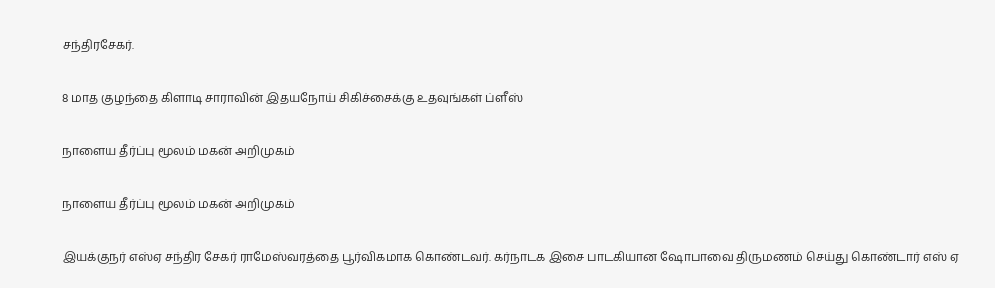சந்திரசேகர்.

8 மாத குழந்தை கிளாடி சாராவின் இதயநோய் சிகிச்சைக்கு உதவுங்கள் ப்ளீஸ்

நாளைய தீர்ப்பு மூலம் மகன் அறிமுகம்

நாளைய தீர்ப்பு மூலம் மகன் அறிமுகம்

இயக்குநர் எஸ்ஏ சந்திர சேகர் ராமேஸ்வரத்தை பூர்விகமாக கொண்டவர். கர்நாடக இசை பாடகியான ஷோபாவை திருமணம் செய்து கொண்டார் எஸ் ஏ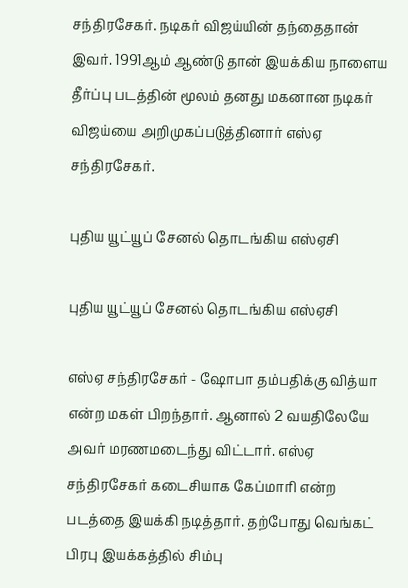சந்திரசேகர். நடிகர் விஜய்யின் தந்தைதான் இவர். 1991ஆம் ஆண்டு தான் இயக்கிய நாளைய தீர்ப்பு படத்தின் மூலம் தனது மகனான நடிகர் விஜய்யை அறிமுகப்படுத்தினார் எஸ்ஏ சந்திரசேகர்.

புதிய யூட்யூப் சேனல் தொடங்கிய எஸ்ஏசி

புதிய யூட்யூப் சேனல் தொடங்கிய எஸ்ஏசி

எஸ்ஏ சந்திரசேகர் - ஷோபா தம்பதிக்கு வித்யா என்ற மகள் பிறந்தார். ஆனால் 2 வயதிலேயே அவர் மரணமடைந்து விட்டார். எஸ்ஏ சந்திரசேகர் கடைசியாக கேப்மாரி என்ற படத்தை இயக்கி நடித்தார். தற்போது வெங்கட் பிரபு இயக்கத்தில் சிம்பு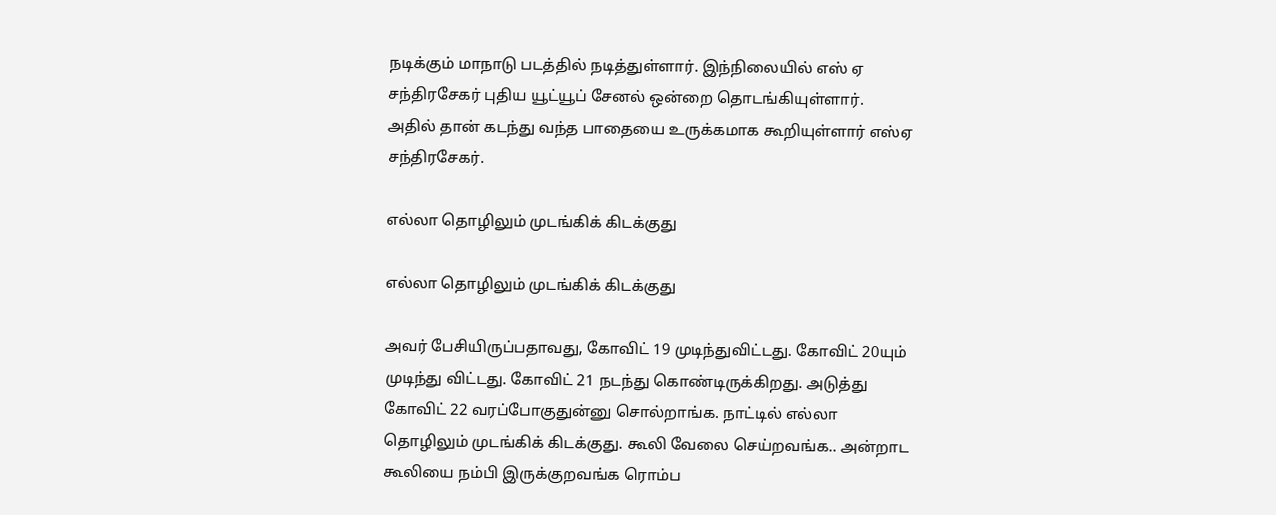நடிக்கும் மாநாடு படத்தில் நடித்துள்ளார். இந்நிலையில் எஸ் ஏ சந்திரசேகர் புதிய யூட்யூப் சேனல் ஒன்றை தொடங்கியுள்ளார். அதில் தான் கடந்து வந்த பாதையை உருக்கமாக கூறியுள்ளார் எஸ்ஏ சந்திரசேகர்.

எல்லா தொழிலும் முடங்கிக் கிடக்குது

எல்லா தொழிலும் முடங்கிக் கிடக்குது

அவர் பேசியிருப்பதாவது, கோவிட் 19 முடிந்துவிட்டது. கோவிட் 20யும் முடிந்து விட்டது. கோவிட் 21 நடந்து கொண்டிருக்கிறது. அடுத்து கோவிட் 22 வரப்போகுதுன்னு சொல்றாங்க. நாட்டில் எல்லா தொழிலும் முடங்கிக் கிடக்குது. கூலி வேலை செய்றவங்க.. அன்றாட கூலியை நம்பி இருக்குறவங்க ரொம்ப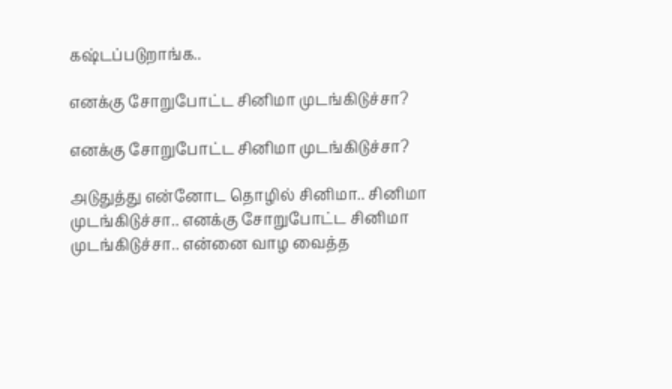கஷ்டப்படுறாங்க..

எனக்கு சோறுபோட்ட சினிமா முடங்கிடுச்சா?

எனக்கு சோறுபோட்ட சினிமா முடங்கிடுச்சா?

அடுதுத்து என்னோட தொழில் சினிமா.. சினிமா முடங்கிடுச்சா.. எனக்கு சோறுபோட்ட சினிமா முடங்கிடுச்சா.. என்னை வாழ வைத்த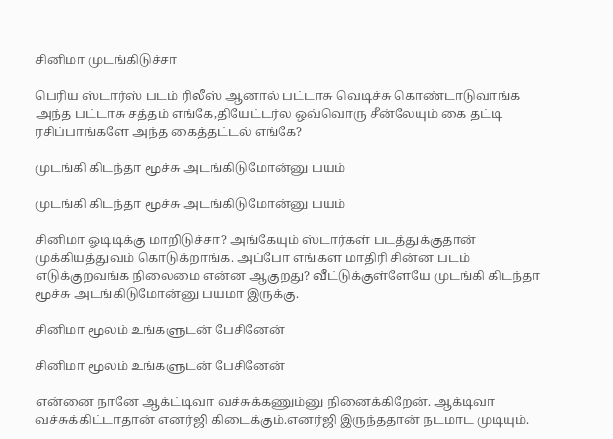சினிமா முடங்கிடுச்சா

பெரிய ஸ்டார்ஸ் படம் ரிலீஸ் ஆனால் பட்டாசு வெடிச்சு கொண்டாடுவாங்க அந்த பட்டாசு சத்தம் எங்கே,தியேட்டர்ல ஒவ்வொரு சீன்லேயும் கை தட்டி ரசிப்பாங்களே அந்த கைத்தட்டல் எங்கே?

முடங்கி கிடந்தா மூச்சு அடங்கிடுமோன்னு பயம்

முடங்கி கிடந்தா மூச்சு அடங்கிடுமோன்னு பயம்

சினிமா ஓடிடிக்கு மாறிடுச்சா? அங்கேயும் ஸ்டார்கள் படத்துக்குதான் முக்கியத்துவம் கொடுக்றாங்க. அப்போ எங்கள மாதிரி சின்ன படம் எடுக்குறவங்க நிலைமை என்ன ஆகுறது? வீட்டுக்குள்ளேயே முடங்கி கிடந்தா மூச்சு அடங்கிடுமோன்னு பயமா இருக்கு.

சினிமா மூலம் உங்களுடன் பேசினேன்

சினிமா மூலம் உங்களுடன் பேசினேன்

என்னை நானே ஆக்ட்டிவா வச்சுக்கணும்னு நினைக்கிறேன். ஆக்டிவா வச்சுக்கிட்டாதான் எனர்ஜி கிடைக்கும்.எனர்ஜி இருந்ததான் நடமாட முடியும்.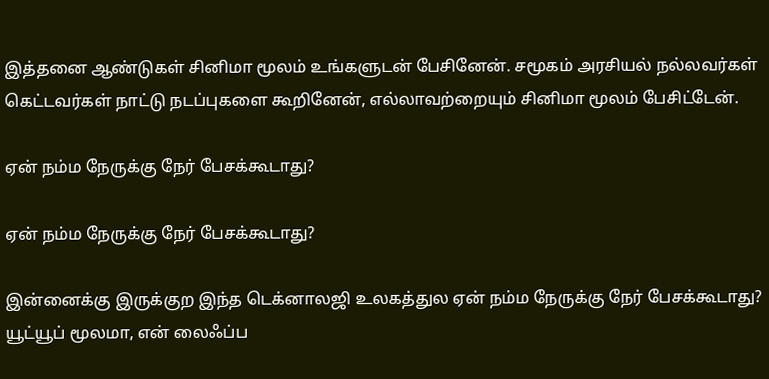இத்தனை ஆண்டுகள் சினிமா மூலம் உங்களுடன் பேசினேன். சமூகம் அரசியல் நல்லவர்கள் கெட்டவர்கள் நாட்டு நடப்புகளை கூறினேன், எல்லாவற்றையும் சினிமா மூலம் பேசிட்டேன்.

ஏன் நம்ம நேருக்கு நேர் பேசக்கூடாது?

ஏன் நம்ம நேருக்கு நேர் பேசக்கூடாது?

இன்னைக்கு இருக்குற இந்த டெக்னாலஜி உலகத்துல ஏன் நம்ம நேருக்கு நேர் பேசக்கூடாது? யூட்யூப் மூலமா, என் லைஃப்ப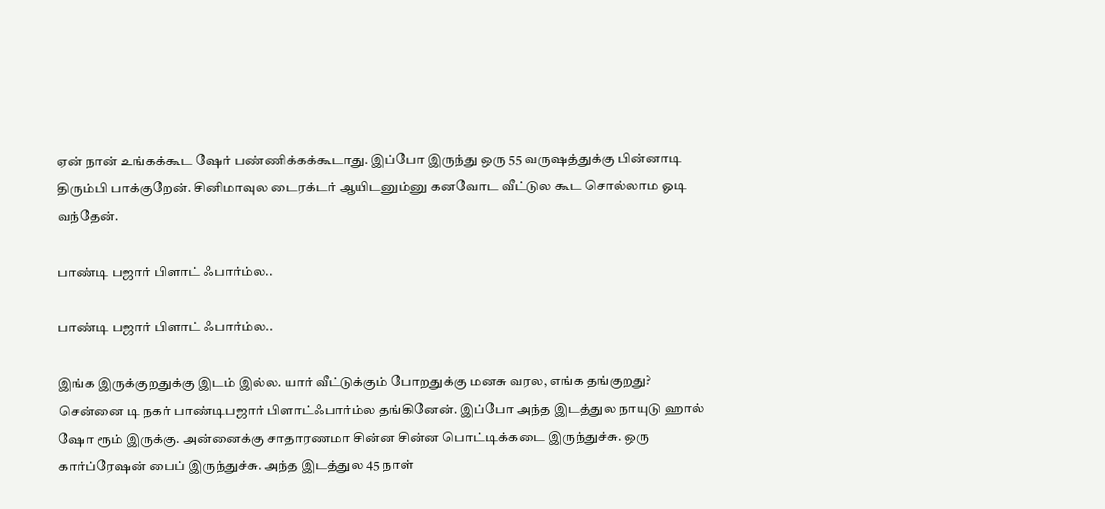ஏன் நான் உங்கக்கூட ஷேர் பண்ணிக்கக்கூடாது. இப்போ இருந்து ஒரு 55 வருஷத்துக்கு பின்னாடி திரும்பி பாக்குறேன். சினிமாவுல டைரக்டர் ஆயிடனும்னு கனவோட வீட்டுல கூட சொல்லாம ஓடி வந்தேன்.

பாண்டி பஜார் பிளாட் ஃபார்ம்ல..

பாண்டி பஜார் பிளாட் ஃபார்ம்ல..

இங்க இருக்குறதுக்கு இடம் இல்ல. யார் வீட்டுக்கும் போறதுக்கு மனசு வரல, எங்க தங்குறது? சென்னை டி நகர் பாண்டிபஜார் பிளாட்ஃபார்ம்ல தங்கினேன். இப்போ அந்த இடத்துல நாயுடு ஹால் ஷோ ரூம் இருக்கு. அன்னைக்கு சாதாரணமா சின்ன சின்ன பொட்டிக்கடை இருந்துச்சு. ஒரு கார்ப்ரேஷன் பைப் இருந்துச்சு. அந்த இடத்துல 45 நாள்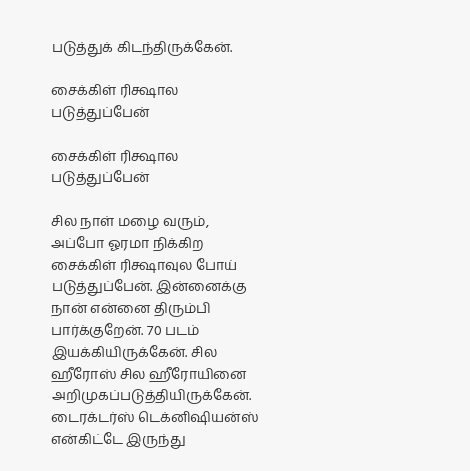படுத்துக் கிடந்திருக்கேன்.

சைக்கிள் ரிக்ஷால படுத்துப்பேன்

சைக்கிள் ரிக்ஷால படுத்துப்பேன்

சில நாள் மழை வரும், அப்போ ஓரமா நிக்கிற சைக்கிள் ரிக்ஷாவுல போய் படுத்துப்பேன். இன்னைக்கு நான் என்னை திரும்பி பார்க்குறேன். 70 படம் இயக்கியிருக்கேன். சில ஹீரோஸ் சில ஹீரோயினை அறிமுகப்படுத்தியிருக்கேன். டைரக்டர்ஸ் டெக்னிஷியன்ஸ் என்கிட்டே இருந்து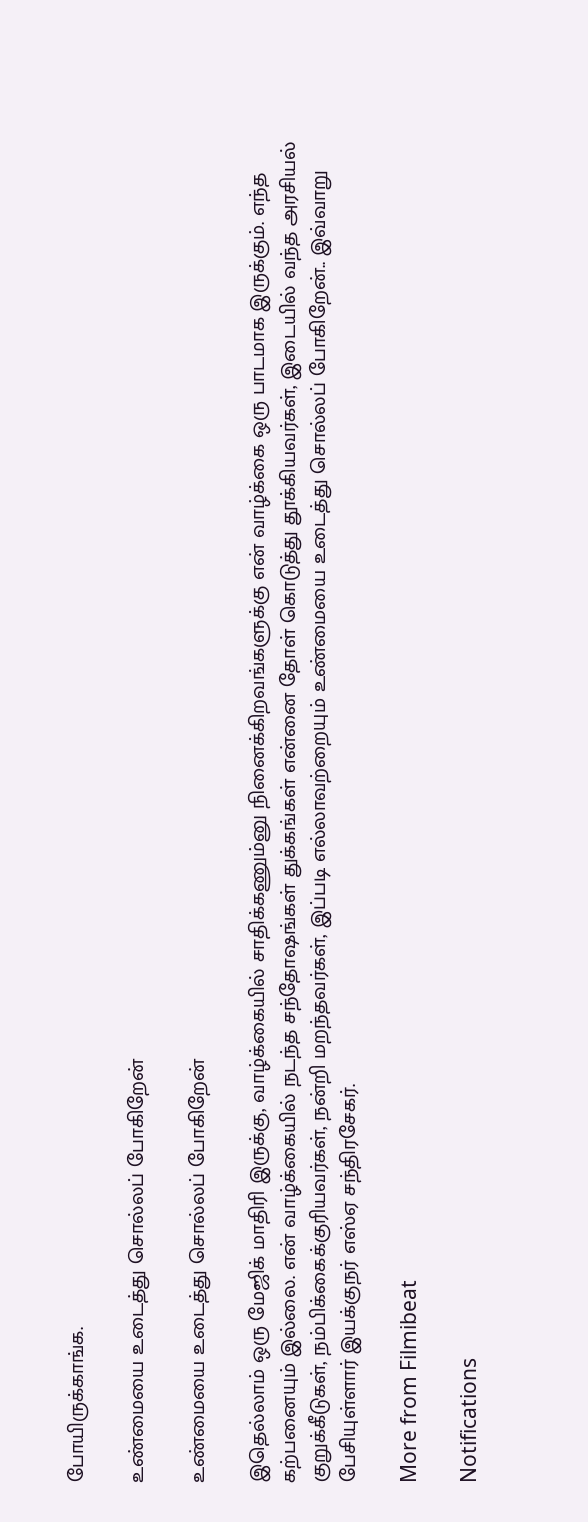போயிருக்காங்க.

உண்மையை உடைத்து சொல்லப் போகிறேன்

உண்மையை உடைத்து சொல்லப் போகிறேன்

இதெல்லாம் ஒரு மேஜிக் மாதிரி இருக்கு, வாழ்க்கையில் சாதிக்கணும்னு நினைக்கிறவங்களுக்கு என் வாழ்க்கை ஒரு பாடமாக இருக்கும். எந்த கற்பனையும் இல்லை. என் வாழ்க்கையில் நடந்த சந்தோஷங்கள் துக்கங்கள் என்னை தோள் கொடுத்து தூக்கியவர்கள், இடையில் வந்த அரசியல் குறுக்கீடுகள், நம்பிக்கைக்குரியவர்கள், நன்றி மறந்தவர்கள், இப்படி எல்லாவற்றையும் உண்மையை உடைத்து சொல்லப் போகிறேன்.. இவ்வாறு பேசியுள்ளார் இயக்குநர் எஸ்ஏ சந்திரசேகர்.

More from Filmibeat

Notifications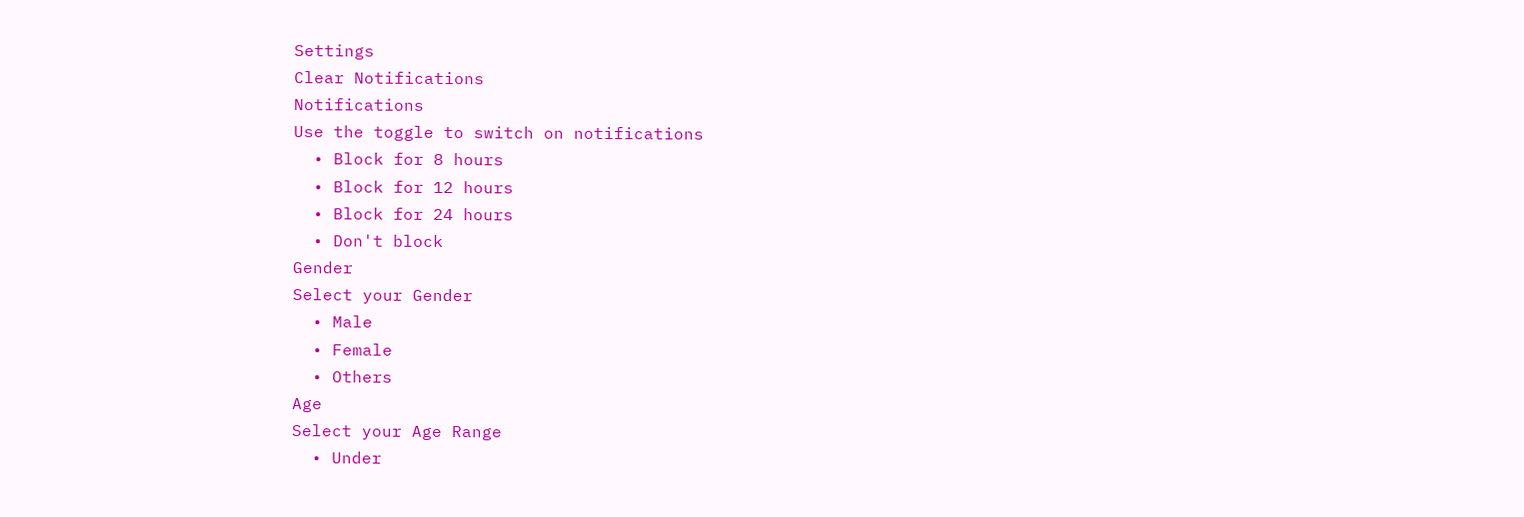Settings
Clear Notifications
Notifications
Use the toggle to switch on notifications
  • Block for 8 hours
  • Block for 12 hours
  • Block for 24 hours
  • Don't block
Gender
Select your Gender
  • Male
  • Female
  • Others
Age
Select your Age Range
  • Under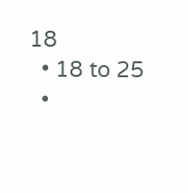18
  • 18 to 25
  •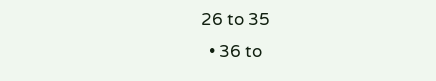26 to 35
  • 36 to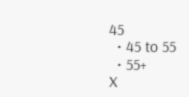45
  • 45 to 55
  • 55+
X